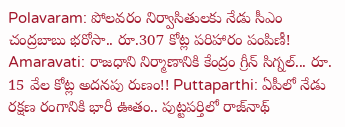Polavaram: పోలవరం నిర్వాసితులకు నేడు సీఎం చంద్రబాబు భరోసా.. రూ.307 కోట్ల పరిహారం పంపిణీ! Amaravati: రాజధాని నిర్మాణానికి కేంద్రం గ్రీన్ సిగ్నల్... రూ. 15 వేల కోట్ల అదనపు రుణం!! Puttaparthi: ఏపీలో నేడు రక్షణ రంగానికి భారీ ఊతం.. పుట్టపర్తిలో రాజ్‌నాథ్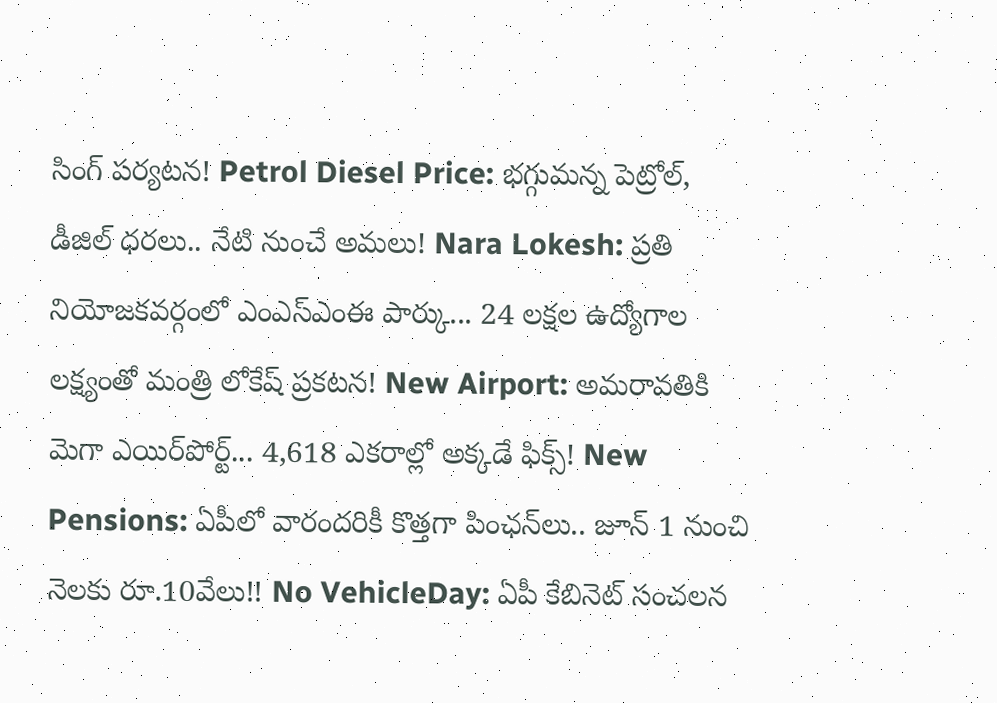సింగ్ పర్యటన! Petrol Diesel Price: భగ్గుమన్న పెట్రోల్, డీజిల్ ధరలు.. నేటి నుంచే అమలు! Nara Lokesh: ప్రతి నియోజకవర్గంలో ఎంఎస్ఎంఈ పార్కు... 24 లక్షల ఉద్యోగాల లక్ష్యంతో మంత్రి లోకేష్ ప్రకటన! New Airport: అమరావతికి మెగా ఎయిర్‌పోర్ట్... 4,618 ఎకరాల్లో అక్కడే ఫిక్స్! New Pensions: ఏపీలో వారందరికీ కొత్తగా పింఛన్‌లు.. జూన్ 1 నుంచి నెలకు రూ.10వేలు!! No VehicleDay: ఏపీ కేబినెట్ సంచలన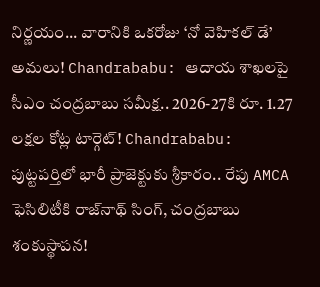నిర్ణయం... వారానికి ఒకరోజు ‘నో వెహికల్ డే’ అమలు! Chandrababu: ఆదాయ శాఖలపై సీఎం చంద్రబాబు సమీక్ష.. 2026-27కి రూ. 1.27 లక్షల కోట్ల టార్గెట్! Chandrababu: పుట్టపర్తిలో భారీ ప్రాజెక్టుకు శ్రీకారం.. రేపు AMCA ఫెసిలిటీకి రాజ్‌నాథ్ సింగ్, చంద్రబాబు శంకుస్థాపన!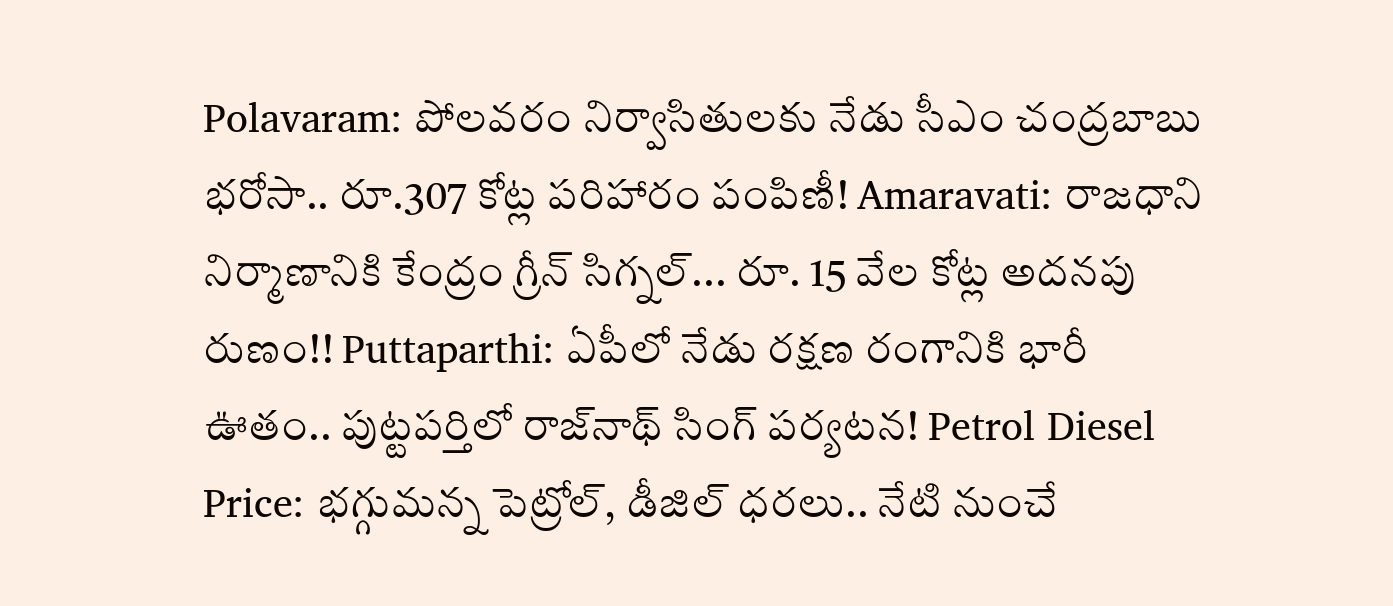Polavaram: పోలవరం నిర్వాసితులకు నేడు సీఎం చంద్రబాబు భరోసా.. రూ.307 కోట్ల పరిహారం పంపిణీ! Amaravati: రాజధాని నిర్మాణానికి కేంద్రం గ్రీన్ సిగ్నల్... రూ. 15 వేల కోట్ల అదనపు రుణం!! Puttaparthi: ఏపీలో నేడు రక్షణ రంగానికి భారీ ఊతం.. పుట్టపర్తిలో రాజ్‌నాథ్ సింగ్ పర్యటన! Petrol Diesel Price: భగ్గుమన్న పెట్రోల్, డీజిల్ ధరలు.. నేటి నుంచే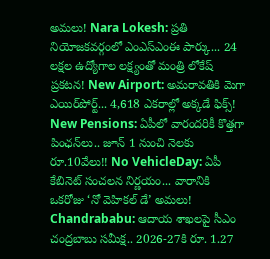అమలు! Nara Lokesh: ప్రతి నియోజకవర్గంలో ఎంఎస్ఎంఈ పార్కు... 24 లక్షల ఉద్యోగాల లక్ష్యంతో మంత్రి లోకేష్ ప్రకటన! New Airport: అమరావతికి మెగా ఎయిర్‌పోర్ట్... 4,618 ఎకరాల్లో అక్కడే ఫిక్స్! New Pensions: ఏపీలో వారందరికీ కొత్తగా పింఛన్‌లు.. జూన్ 1 నుంచి నెలకు రూ.10వేలు!! No VehicleDay: ఏపీ కేబినెట్ సంచలన నిర్ణయం... వారానికి ఒకరోజు ‘నో వెహికల్ డే’ అమలు! Chandrababu: ఆదాయ శాఖలపై సీఎం చంద్రబాబు సమీక్ష.. 2026-27కి రూ. 1.27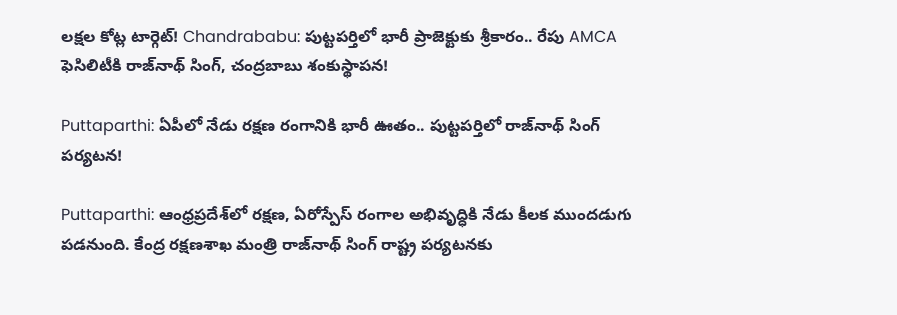లక్షల కోట్ల టార్గెట్! Chandrababu: పుట్టపర్తిలో భారీ ప్రాజెక్టుకు శ్రీకారం.. రేపు AMCA ఫెసిలిటీకి రాజ్‌నాథ్ సింగ్, చంద్రబాబు శంకుస్థాపన!

Puttaparthi: ఏపీలో నేడు రక్షణ రంగానికి భారీ ఊతం.. పుట్టపర్తిలో రాజ్‌నాథ్ సింగ్ పర్యటన!

Puttaparthi: ఆంధ్రప్రదేశ్‌లో రక్షణ, ఏరోస్పేస్ రంగాల అభివృద్ధికి నేడు కీలక ముందడుగు పడనుంది. కేంద్ర రక్షణశాఖ మంత్రి రాజ్‌నాథ్ సింగ్ రాష్ట్ర పర్యటనకు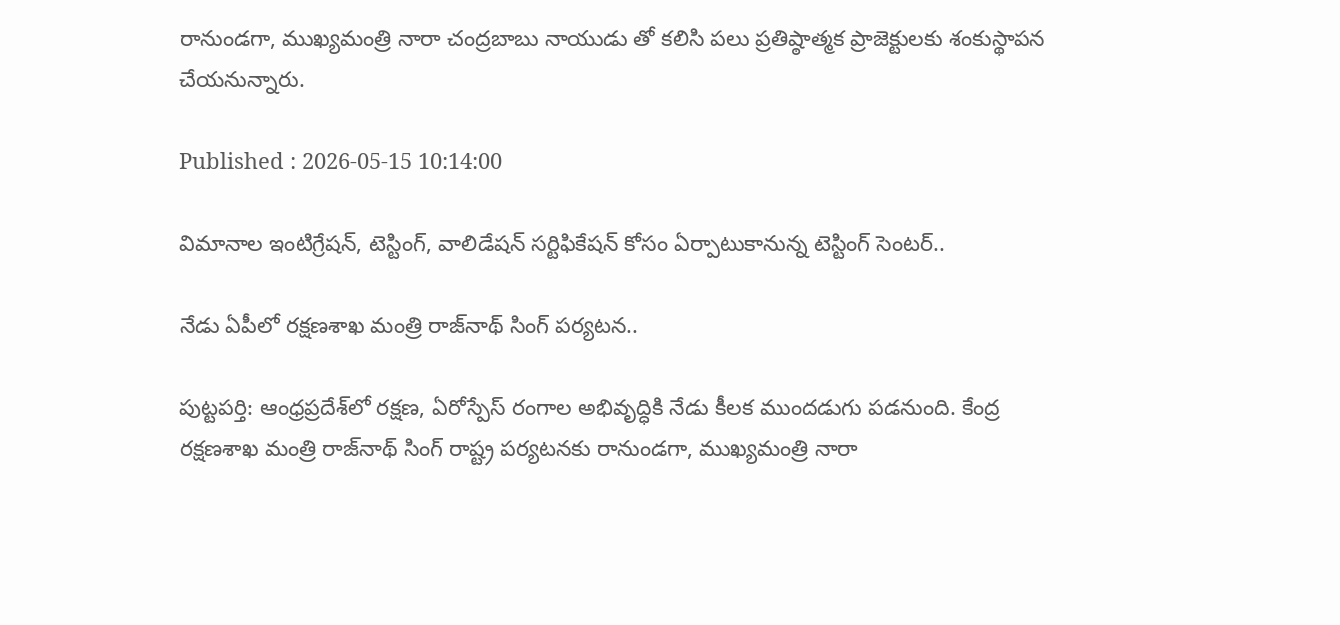రానుండగా, ముఖ్యమంత్రి నారా చంద్రబాబు నాయుడు తో కలిసి పలు ప్రతిష్ఠాత్మక ప్రాజెక్టులకు శంకుస్థాపన చేయనున్నారు.

Published : 2026-05-15 10:14:00

విమానాల ఇంటిగ్రేషన్, టెస్టింగ్, వాలిడేషన్ సర్టిఫికేషన్ కోసం ఏర్పాటుకానున్న టెస్టింగ్ సెంటర్..

నేడు ఏపీలో రక్షణశాఖ మంత్రి రాజ్‍నాథ్ సింగ్ పర్యటన..

పుట్టపర్తి: ఆంధ్రప్రదేశ్‌లో రక్షణ, ఏరోస్పేస్ రంగాల అభివృద్ధికి నేడు కీలక ముందడుగు పడనుంది. కేంద్ర రక్షణశాఖ మంత్రి రాజ్‌నాథ్ సింగ్ రాష్ట్ర పర్యటనకు రానుండగా, ముఖ్యమంత్రి నారా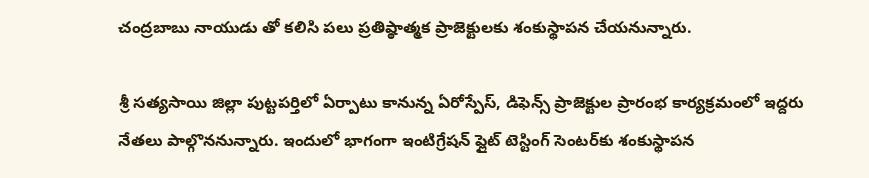చంద్రబాబు నాయుడు తో కలిసి పలు ప్రతిష్ఠాత్మక ప్రాజెక్టులకు శంకుస్థాపన చేయనున్నారు.

శ్రీ సత్యసాయి జిల్లా పుట్టపర్తిలో ఏర్పాటు కానున్న ఏరోస్పేస్, డిఫెన్స్ ప్రాజెక్టుల ప్రారంభ కార్యక్రమంలో ఇద్దరు నేతలు పాల్గొననున్నారు. ఇందులో భాగంగా ఇంటిగ్రేషన్ ఫ్లైట్ టెస్టింగ్ సెంటర్‌కు శంకుస్థాపన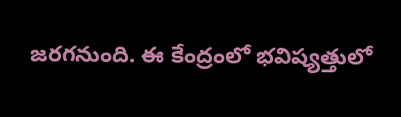జరగనుంది. ఈ కేంద్రంలో భవిష్యత్తులో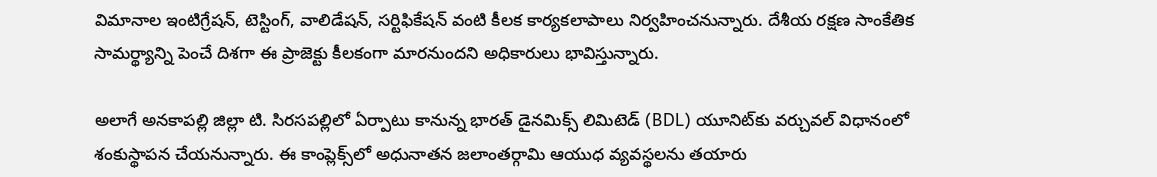విమానాల ఇంటిగ్రేషన్, టెస్టింగ్, వాలిడేషన్, సర్టిఫికేషన్ వంటి కీలక కార్యకలాపాలు నిర్వహించనున్నారు. దేశీయ రక్షణ సాంకేతిక సామర్థ్యాన్ని పెంచే దిశగా ఈ ప్రాజెక్టు కీలకంగా మారనుందని అధికారులు భావిస్తున్నారు.

అలాగే అనకాపల్లి జిల్లా టి. సిరసపల్లిలో ఏర్పాటు కానున్న భారత్ డైనమిక్స్ లిమిటెడ్ (BDL) యూనిట్‌కు వర్చువల్ విధానంలో శంకుస్థాపన చేయనున్నారు. ఈ కాంప్లెక్స్‌లో అధునాతన జలాంతర్గామి ఆయుధ వ్యవస్థలను తయారు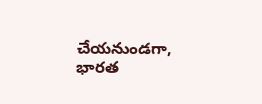చేయనుండగా, భారత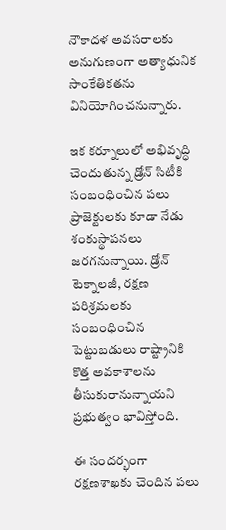నౌకాదళ అవసరాలకు అనుగుణంగా అత్యాధునిక సాంకేతికతను వినియోగించనున్నారు.

ఇక కర్నూలులో అభివృద్ధి చెందుతున్న డ్రోన్ సిటీకి సంబంధించిన పలు ప్రాజెక్టులకు కూడా నేడు శంకుస్థాపనలు జరగనున్నాయి. డ్రోన్ టెక్నాలజీ, రక్షణ పరిశ్రమలకు సంబంధించిన పెట్టుబడులు రాష్ట్రానికి కొత్త అవకాశాలను తీసుకురానున్నాయని ప్రభుత్వం భావిస్తోంది.

ఈ సందర్భంగా రక్షణశాఖకు చెందిన పలు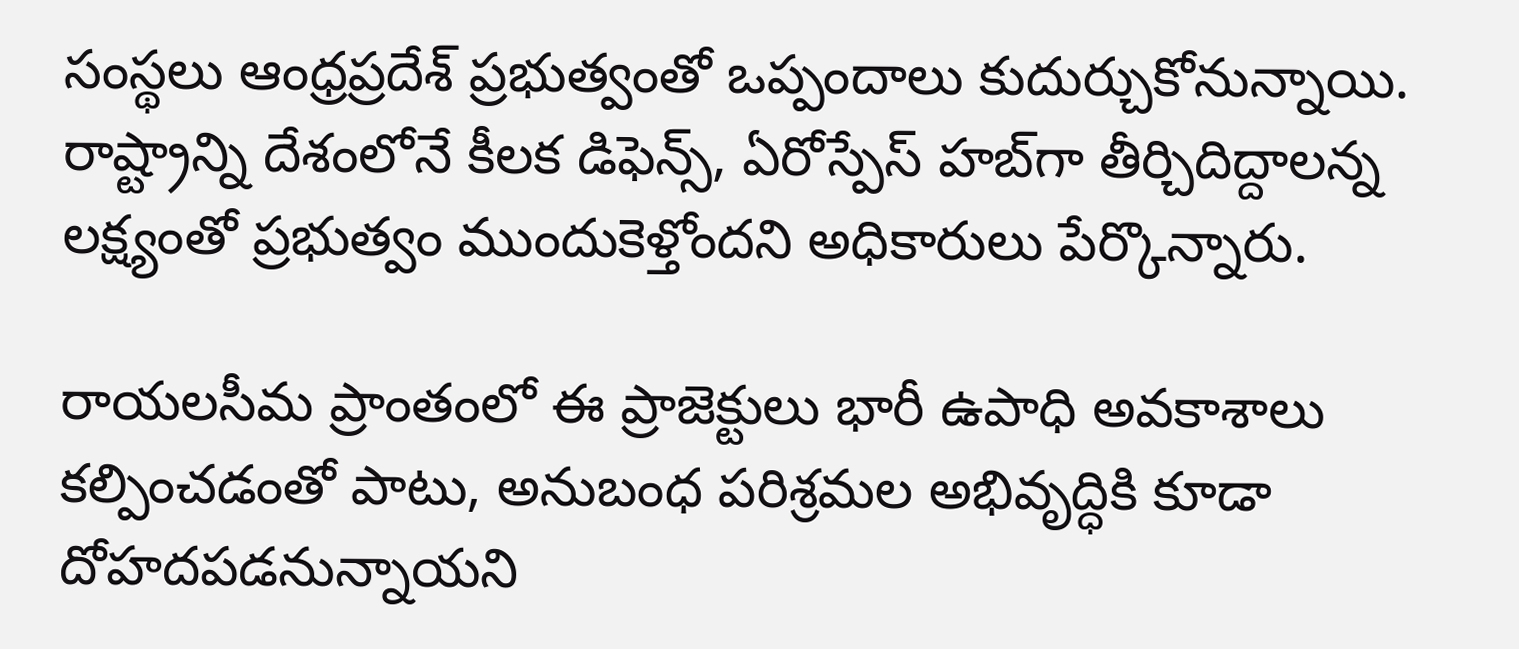సంస్థలు ఆంధ్రప్రదేశ్ ప్రభుత్వంతో ఒప్పందాలు కుదుర్చుకోనున్నాయి. రాష్ట్రాన్ని దేశంలోనే కీలక డిఫెన్స్, ఏరోస్పేస్ హబ్‌గా తీర్చిదిద్దాలన్న లక్ష్యంతో ప్రభుత్వం ముందుకెళ్తోందని అధికారులు పేర్కొన్నారు.

రాయలసీమ ప్రాంతంలో ఈ ప్రాజెక్టులు భారీ ఉపాధి అవకాశాలు కల్పించడంతో పాటు, అనుబంధ పరిశ్రమల అభివృద్ధికి కూడా దోహదపడనున్నాయని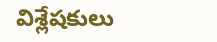విశ్లేషకులు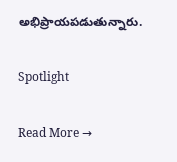అభిప్రాయపడుతున్నారు.

Spotlight

Read More →